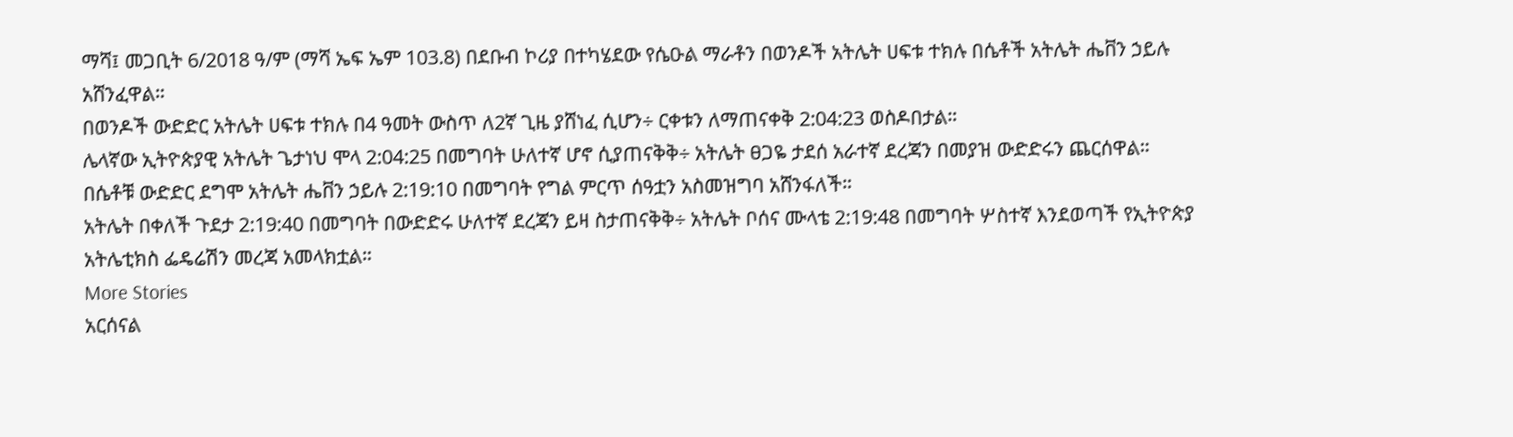ማሻ፤ መጋቢት 6/2018 ዓ/ም (ማሻ ኤፍ ኤም 103.8) በደቡብ ኮሪያ በተካሄደው የሴዑል ማራቶን በወንዶች አትሌት ሀፍቱ ተክሉ በሴቶች አትሌት ሔቨን ኃይሉ አሸንፈዋል።
በወንዶች ውድድር አትሌት ሀፍቱ ተክሉ በ4 ዓመት ውስጥ ለ2ኛ ጊዜ ያሸነፈ ሲሆን÷ ርቀቱን ለማጠናቀቅ 2:04:23 ወስዶበታል።
ሌላኛው ኢትዮጵያዊ አትሌት ጌታነህ ሞላ 2:04:25 በመግባት ሁለተኛ ሆኖ ሲያጠናቅቅ÷ አትሌት ፀጋዬ ታደሰ አራተኛ ደረጃን በመያዝ ውድድሩን ጨርሰዋል።
በሴቶቹ ውድድር ደግሞ አትሌት ሔቨን ኃይሉ 2:19:10 በመግባት የግል ምርጥ ሰዓቷን አስመዝግባ አሸንፋለች።
አትሌት በቀለች ጉደታ 2:19:40 በመግባት በውድድሩ ሁለተኛ ደረጃን ይዛ ስታጠናቅቅ÷ አትሌት ቦሰና ሙላቴ 2:19:48 በመግባት ሦስተኛ እንደወጣች የኢትዮጵያ አትሌቲክስ ፌዴሬሽን መረጃ አመላክቷል።
More Stories
አርሰናል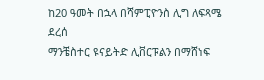ከ20 ዓመት በኋላ በሻምፒዮንስ ሊግ ለፍጻሜ ደረሰ
ማንቼስተር ዩናይትድ ሊቨርፑልን በማሸነፍ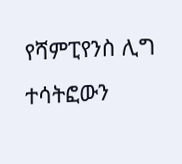የሻምፒየንስ ሊግ ተሳትፎውን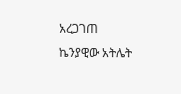አረጋገጠ
ኬንያዊው አትሌት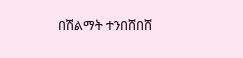በሽልማት ተንበሸበሸ